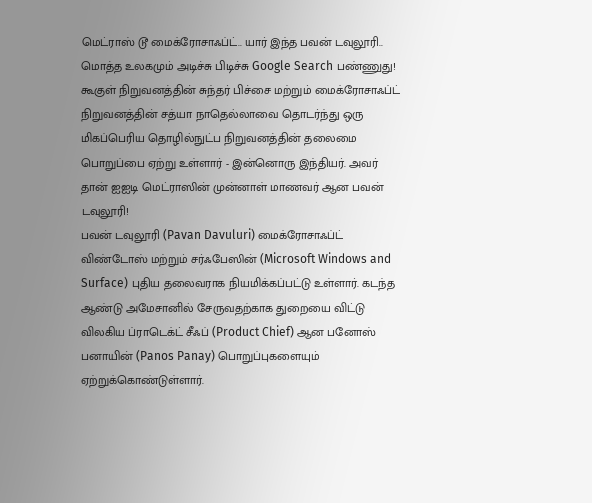மெட்ராஸ் டூ மைக்ரோசாஃப்ட்.. யார் இந்த பவன் டவுலூரி.. மொத்த உலகமும் அடிச்சு பிடிச்சு Google Search பண்ணுது!
கூகுள் நிறுவனத்தின் சுந்தர் பிச்சை மற்றும் மைக்ரோசாஃப்ட் நிறுவனத்தின் சத்யா நாதெல்லாவை தொடர்ந்து ஒரு மிகப்பெரிய தொழில்நுட்ப நிறுவனத்தின் தலைமை பொறுப்பை ஏற்று உள்ளார் - இன்னொரு இந்தியர். அவர் தான் ஐஐடி மெட்ராஸின் முன்னாள் மாணவர் ஆன பவன் டவுலூரி!
பவன் டவுலூரி (Pavan Davuluri) மைக்ரோசாஃப்ட் விண்டோஸ் மற்றும் சர்ஃபேஸின் (Microsoft Windows and Surface) புதிய தலைவராக நியமிக்கப்பட்டு உள்ளார். கடந்த ஆண்டு அமேசானில் சேருவதற்காக துறையை விட்டு விலகிய ப்ராடெக்ட் சீஃப் (Product Chief) ஆன பனோஸ் பனாயின் (Panos Panay) பொறுப்புகளையும் ஏற்றுக்கொண்டுள்ளார்.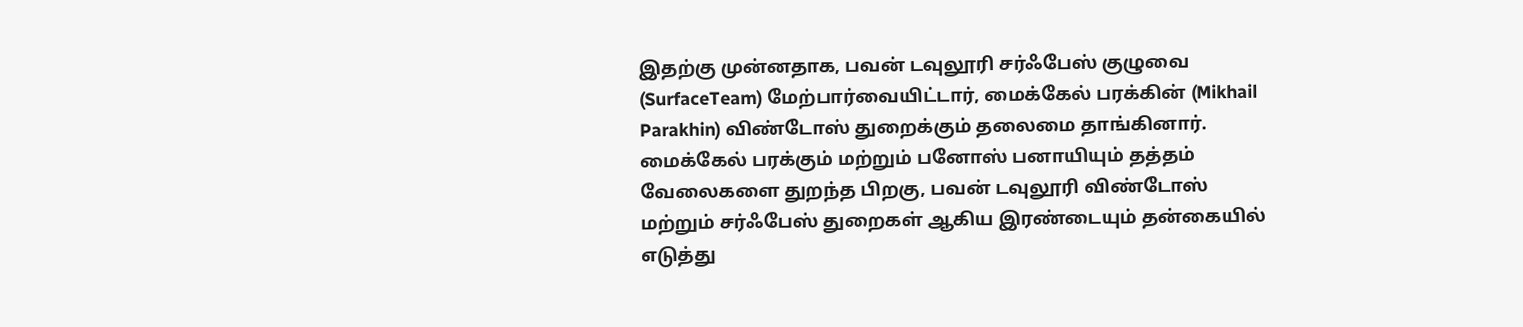இதற்கு முன்னதாக, பவன் டவுலூரி சர்ஃபேஸ் குழுவை (SurfaceTeam) மேற்பார்வையிட்டார், மைக்கேல் பரக்கின் (Mikhail Parakhin) விண்டோஸ் துறைக்கும் தலைமை தாங்கினார். மைக்கேல் பரக்கும் மற்றும் பனோஸ் பனாயியும் தத்தம் வேலைகளை துறந்த பிறகு, பவன் டவுலூரி விண்டோஸ் மற்றும் சர்ஃபேஸ் துறைகள் ஆகிய இரண்டையும் தன்கையில் எடுத்து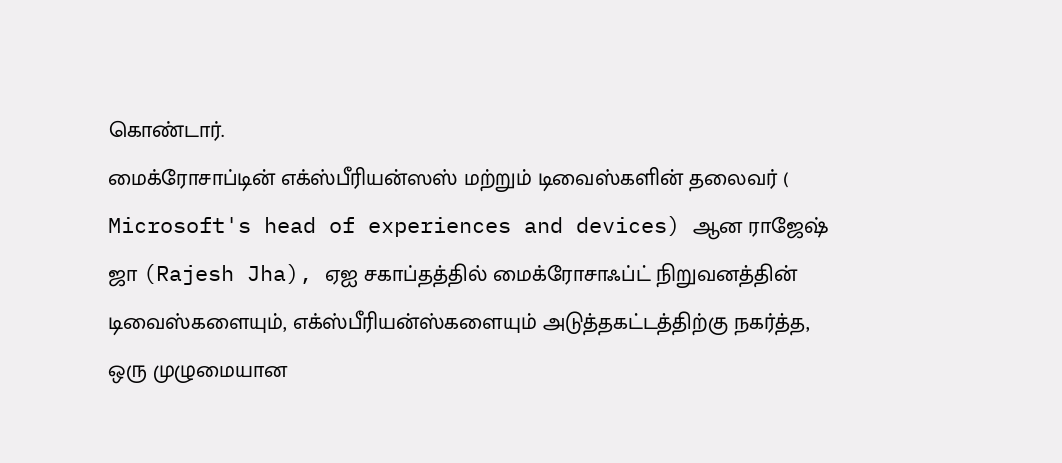கொண்டார்.
மைக்ரோசாப்டின் எக்ஸ்பீரியன்ஸஸ் மற்றும் டிவைஸ்களின் தலைவர் ( Microsoft's head of experiences and devices) ஆன ராஜேஷ் ஜா (Rajesh Jha), ஏஐ சகாப்தத்தில் மைக்ரோசாஃப்ட் நிறுவனத்தின் டிவைஸ்களையும், எக்ஸ்பீரியன்ஸ்களையும் அடுத்தகட்டத்திற்கு நகர்த்த, ஒரு முழுமையான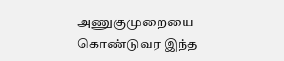அணுகுமுறையை கொண்டுவர இந்த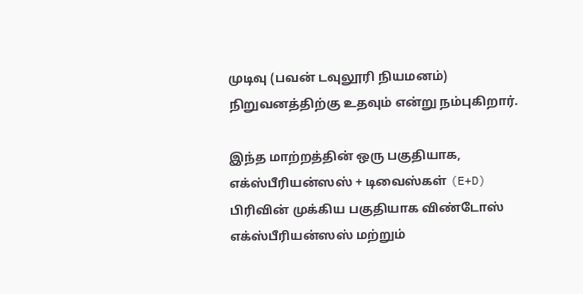முடிவு (பவன் டவுலூரி நியமனம்) நிறுவனத்திற்கு உதவும் என்று நம்புகிறார்.

இந்த மாற்றத்தின் ஒரு பகுதியாக, எக்ஸ்பீரியன்ஸஸ் + டிவைஸ்கள் (E+D) பிரிவின் முக்கிய பகுதியாக விண்டோஸ் எக்ஸ்பீரியன்ஸஸ் மற்றும்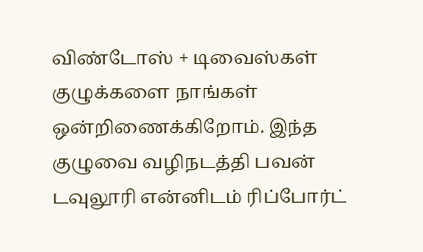விண்டோஸ் + டிவைஸ்கள் குழுக்களை நாங்கள் ஒன்றிணைக்கிறோம். இந்த குழுவை வழிநடத்தி பவன் டவுலூரி என்னிடம் ரிப்போர்ட்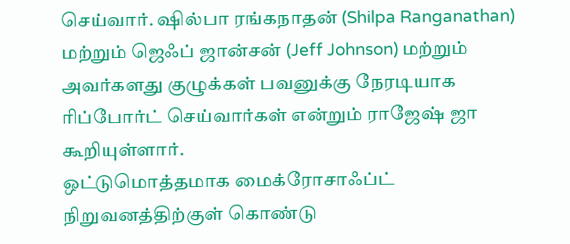செய்வார். ஷில்பா ரங்கநாதன் (Shilpa Ranganathan) மற்றும் ஜெஃப் ஜான்சன் (Jeff Johnson) மற்றும் அவர்களது குழுக்கள் பவனுக்கு நேரடியாக ரிப்போர்ட் செய்வார்கள் என்றும் ராஜேஷ் ஜா கூறியுள்ளார்.
ஒட்டுமொத்தமாக மைக்ரோசாஃப்ட் நிறுவனத்திற்குள் கொண்டு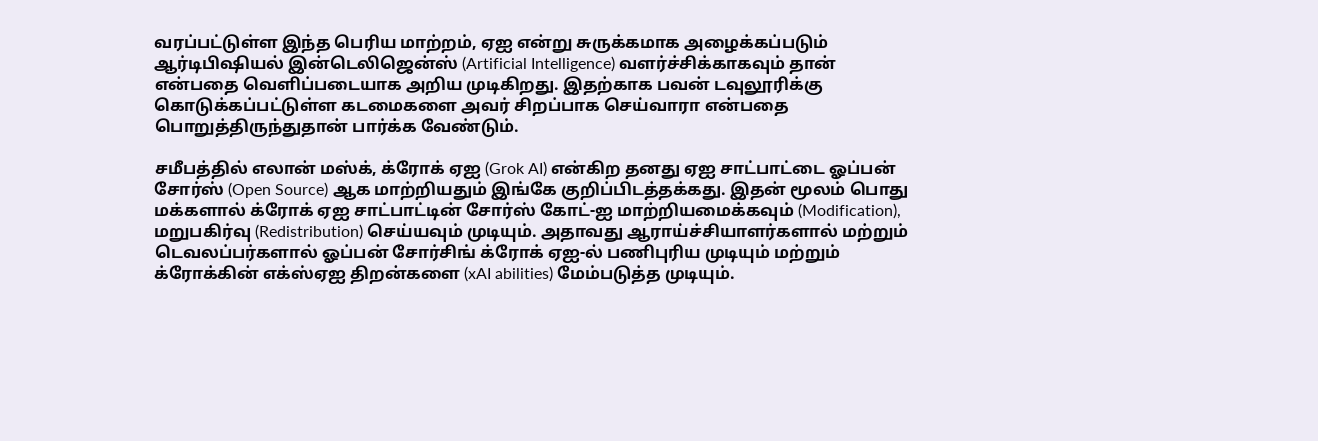வரப்பட்டுள்ள இந்த பெரிய மாற்றம், ஏஐ என்று சுருக்கமாக அழைக்கப்படும் ஆர்டிபிஷியல் இன்டெலிஜென்ஸ் (Artificial Intelligence) வளர்ச்சிக்காகவும் தான் என்பதை வெளிப்படையாக அறிய முடிகிறது. இதற்காக பவன் டவுலூரிக்கு கொடுக்கப்பட்டுள்ள கடமைகளை அவர் சிறப்பாக செய்வாரா என்பதை பொறுத்திருந்துதான் பார்க்க வேண்டும்.

சமீபத்தில் எலான் மஸ்க், க்ரோக் ஏஐ (Grok AI) என்கிற தனது ஏஐ சாட்பாட்டை ஓப்பன் சோர்ஸ் (Open Source) ஆக மாற்றியதும் இங்கே குறிப்பிடத்தக்கது. இதன் மூலம் பொது மக்களால் க்ரோக் ஏஐ சாட்பாட்டின் சோர்ஸ் கோட்-ஐ மாற்றியமைக்கவும் (Modification), மறுபகிர்வு (Redistribution) செய்யவும் முடியும். அதாவது ஆராய்ச்சியாளர்களால் மற்றும் டெவலப்பர்களால் ஓப்பன் சோர்சிங் க்ரோக் ஏஐ-ல் பணிபுரிய முடியும் மற்றும் க்ரோக்கின் எக்ஸ்ஏஐ திறன்களை (xAI abilities) மேம்படுத்த முடியும்.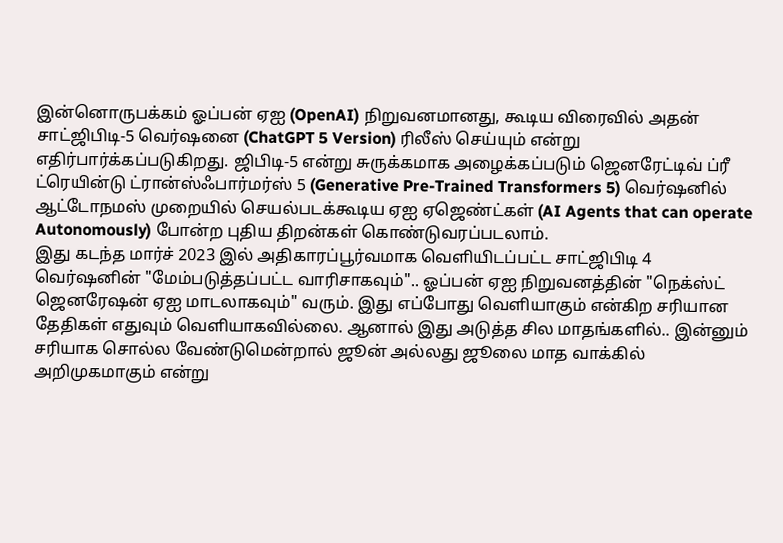இன்னொருபக்கம் ஓப்பன் ஏஐ (OpenAI) நிறுவனமானது, கூடிய விரைவில் அதன் சாட்ஜிபிடி-5 வெர்ஷனை (ChatGPT 5 Version) ரிலீஸ் செய்யும் என்று எதிர்பார்க்கப்படுகிறது. ஜிபிடி-5 என்று சுருக்கமாக அழைக்கப்படும் ஜெனரேட்டிவ் ப்ரீ ட்ரெயின்டு ட்ரான்ஸ்ஃபார்மர்ஸ் 5 (Generative Pre-Trained Transformers 5) வெர்ஷனில் ஆட்டோநமஸ் முறையில் செயல்படக்கூடிய ஏஐ ஏஜெண்ட்கள் (AI Agents that can operate Autonomously) போன்ற புதிய திறன்கள் கொண்டுவரப்படலாம்.
இது கடந்த மார்ச் 2023 இல் அதிகாரப்பூர்வமாக வெளியிடப்பட்ட சாட்ஜிபிடி 4 வெர்ஷனின் "மேம்படுத்தப்பட்ட வாரிசாகவும்".. ஓப்பன் ஏஐ நிறுவனத்தின் "நெக்ஸ்ட் ஜெனரேஷன் ஏஐ மாடலாகவும்" வரும். இது எப்போது வெளியாகும் என்கிற சரியான தேதிகள் எதுவும் வெளியாகவில்லை. ஆனால் இது அடுத்த சில மாதங்களில்.. இன்னும் சரியாக சொல்ல வேண்டுமென்றால் ஜூன் அல்லது ஜூலை மாத வாக்கில் அறிமுகமாகும் என்று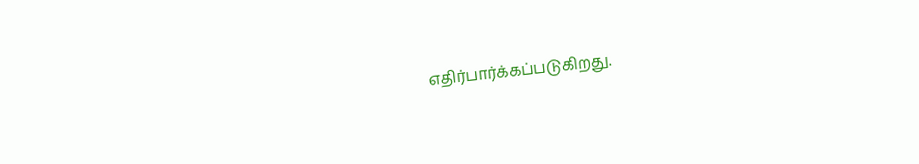எதிர்பார்க்கப்படுகிறது.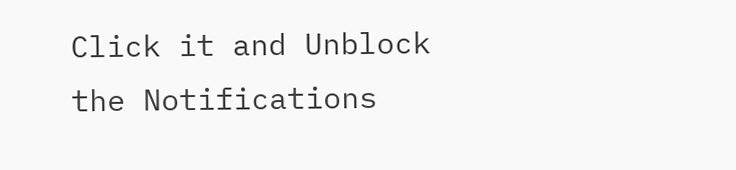Click it and Unblock the Notifications